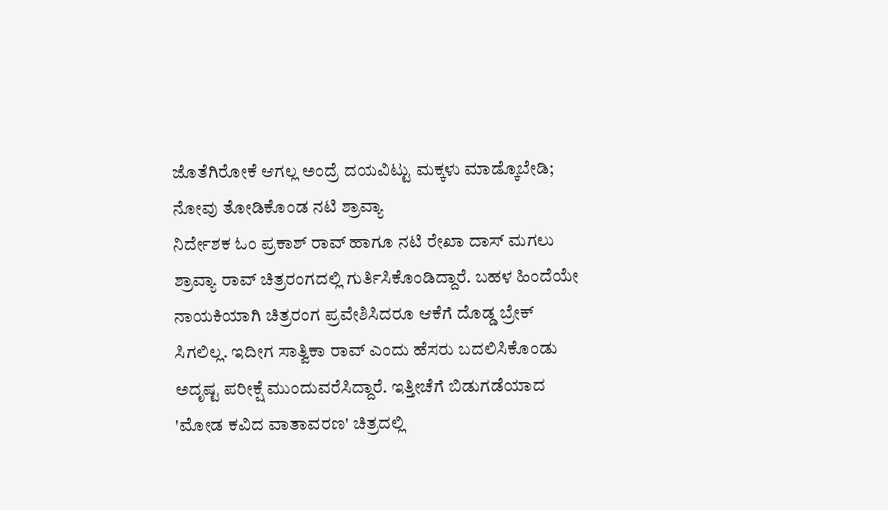ಜೊತೆಗಿರೋಕೆ ಆಗಲ್ಲ ಅಂದ್ರೆ ದಯವಿಟ್ಟು ಮಕ್ಕಳು ಮಾಡ್ಕೊಬೇಡಿ; ನೋವು ತೋಡಿಕೊಂಡ ನಟಿ ಶ್ರಾವ್ಯಾ
ನಿರ್ದೇಶಕ ಓಂ ಪ್ರಕಾಶ್ ರಾವ್ ಹಾಗೂ ನಟಿ ರೇಖಾ ದಾಸ್ ಮಗಲು ಶ್ರಾವ್ಯಾ ರಾವ್ ಚಿತ್ರರಂಗದಲ್ಲಿ ಗುರ್ತಿಸಿಕೊಂಡಿದ್ದಾರೆ. ಬಹಳ ಹಿಂದೆಯೇ ನಾಯಕಿಯಾಗಿ ಚಿತ್ರರಂಗ ಪ್ರವೇಶಿಸಿದರೂ ಆಕೆಗೆ ದೊಡ್ಡ ಬ್ರೇಕ್ ಸಿಗಲಿಲ್ಲ. ಇದೀಗ ಸಾತ್ವಿಕಾ ರಾವ್ ಎಂದು ಹೆಸರು ಬದಲಿಸಿಕೊಂಡು ಅದೃಷ್ಟ ಪರೀಕ್ಷೆ ಮುಂದುವರೆಸಿದ್ದಾರೆ. ಇತ್ತೀಚೆಗೆ ಬಿಡುಗಡೆಯಾದ 'ಮೋಡ ಕವಿದ ವಾತಾವರಣ' ಚಿತ್ರದಲ್ಲಿ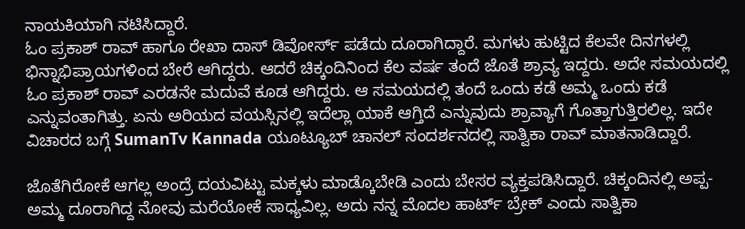ನಾಯಕಿಯಾಗಿ ನಟಿಸಿದ್ದಾರೆ.
ಓಂ ಪ್ರಕಾಶ್ ರಾವ್ ಹಾಗೂ ರೇಖಾ ದಾಸ್ ಡಿವೋರ್ಸ್ ಪಡೆದು ದೂರಾಗಿದ್ದಾರೆ. ಮಗಳು ಹುಟ್ಟಿದ ಕೆಲವೇ ದಿನಗಳಲ್ಲಿ ಭಿನ್ನಾಭಿಪ್ರಾಯಗಳಿಂದ ಬೇರೆ ಆಗಿದ್ದರು. ಆದರೆ ಚಿಕ್ಕಂದಿನಿಂದ ಕೆಲ ವರ್ಷ ತಂದೆ ಜೊತೆ ಶ್ರಾವ್ಯ ಇದ್ದರು. ಅದೇ ಸಮಯದಲ್ಲಿ ಓಂ ಪ್ರಕಾಶ್ ರಾವ್ ಎರಡನೇ ಮದುವೆ ಕೂಡ ಆಗಿದ್ದರು. ಆ ಸಮಯದಲ್ಲಿ ತಂದೆ ಒಂದು ಕಡೆ ಅಮ್ಮ ಒಂದು ಕಡೆ ಎನ್ನುವಂತಾಗಿತ್ತು. ಏನು ಅರಿಯದ ವಯಸ್ಸಿನಲ್ಲಿ ಇದೆಲ್ಲಾ ಯಾಕೆ ಆಗ್ತಿದೆ ಎನ್ನುವುದು ಶ್ರಾವ್ಯಾಗೆ ಗೊತ್ತಾಗುತ್ತಿರಲಿಲ್ಲ. ಇದೇ ವಿಚಾರದ ಬಗ್ಗೆ SumanTv Kannada ಯೂಟ್ಯೂಬ್ ಚಾನಲ್ ಸಂದರ್ಶನದಲ್ಲಿ ಸಾತ್ವಿಕಾ ರಾವ್ ಮಾತನಾಡಿದ್ದಾರೆ.

ಜೊತೆಗಿರೋಕೆ ಆಗಲ್ಲ ಅಂದ್ರೆ ದಯವಿಟ್ಟು ಮಕ್ಕಳು ಮಾಡ್ಕೊಬೇಡಿ ಎಂದು ಬೇಸರ ವ್ಯಕ್ತಪಡಿಸಿದ್ದಾರೆ. ಚಿಕ್ಕಂದಿನಲ್ಲಿ ಅಪ್ಪ- ಅಮ್ಮ ದೂರಾಗಿದ್ದ ನೋವು ಮರೆಯೋಕೆ ಸಾಧ್ಯವಿಲ್ಲ. ಅದು ನನ್ನ ಮೊದಲ ಹಾರ್ಟ್ ಬ್ರೇಕ್ ಎಂದು ಸಾತ್ವಿಕಾ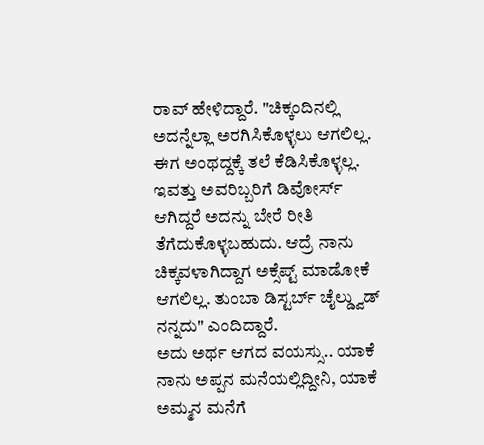ರಾವ್ ಹೇಳಿದ್ದಾರೆ. "ಚಿಕ್ಕಂದಿನಲ್ಲಿ ಅದನ್ನೆಲ್ಲಾ ಅರಗಿಸಿಕೊಳ್ಳಲು ಆಗಲಿಲ್ಲ. ಈಗ ಅಂಥದ್ದಕ್ಕೆ ತಲೆ ಕೆಡಿಸಿಕೊಳ್ಳಲ್ಲ. ಇವತ್ತು ಅವರಿಬ್ಬರಿಗೆ ಡಿವೋರ್ಸ್ ಆಗಿದ್ದರೆ ಅದನ್ನು ಬೇರೆ ರೀತಿ ತೆಗೆದುಕೊಳ್ಳಬಹುದು. ಆದ್ರೆ ನಾನು ಚಿಕ್ಕವಳಾಗಿದ್ದಾಗ ಅಕ್ಸೆಪ್ಟ್ ಮಾಡೋಕೆ ಆಗಲಿಲ್ಲ. ತುಂಬಾ ಡಿಸ್ಟರ್ಬ್ ಚೈಲ್ಡ್ವುಡ್ ನನ್ನದು" ಎಂದಿದ್ದಾರೆ.
ಅದು ಅರ್ಥ ಆಗದ ವಯಸ್ಸು.. ಯಾಕೆ ನಾನು ಅಪ್ಪನ ಮನೆಯಲ್ಲಿದ್ದೀನಿ, ಯಾಕೆ ಅಮ್ಮನ ಮನೆಗೆ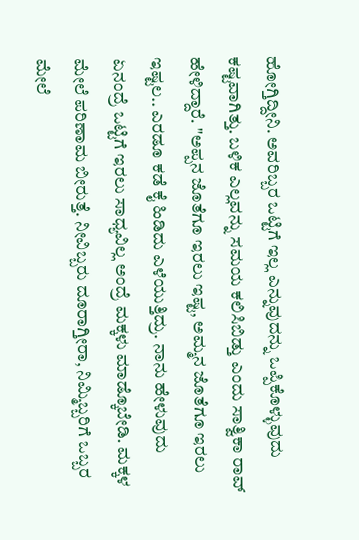ಹೋಗ್ತಿದ್ದೀನಿ. ಅವರಿಬ್ಬರ ಒಟ್ಟಿಗೆ ಇಲ್ಲ ಎನ್ನುವುದನ್ನು ಒಪ್ಪಿಕೊಳ್ಳುವುದು ಕಷ್ಟವಾಗಿತ್ತು. ಬಳಿಕ ಎಲ್ಲವನ್ನು ಸಮಯ ಕಲಿಸಿಬಿಡ್ತು ಎಂದು ಸಾತ್ವಿಕಾ ರಾವ್ ಹೇಳಿದ್ದಾರೆ. "ಅಪ್ಪನ ಜೊತೆಗೂ ಇರಲು ಇಷ್ಟ, ಅಮ್ಮನ ಜೊತೆಗೂ ಇರಲು ಇಷ್ಟಲ.. ಎರಡೂ ಕಡೆ ಕೈ ಹಿಡಿದು ಎಳೆಯುತ್ತಿದ್ರು. ನಾನು ಹೇಳುವುದು ಏನಂದ್ರೆ ಒಟ್ಟಿಗೆ ಇರಲು ಸಾಧ್ಯವಿಲ್ಲ ಅಂದ್ರೆ ಮಕ್ಕಳು ಮಾಡ್ಕೊಬೇಡಿ. ಮಕ್ಕಳ ಮೇಲೆ ಪರಿಣಾಮ ಬೀರುತ್ತೆ. ನೀವಿಬ್ಬರು ದೂರಾಗ್ತೀರಾ, ನಿಮ್ಮಿಬ್ಬರಿಗೆ ಒಬ್ಬರ ಮೇಲೆ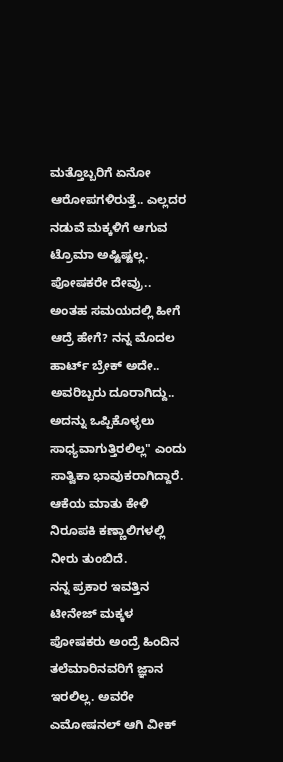ಮತ್ತೊಬ್ಬರಿಗೆ ಏನೋ ಆರೋಪಗಳಿರುತ್ತೆ.. ಎಲ್ಲದರ ನಡುವೆ ಮಕ್ಕಳಿಗೆ ಆಗುವ ಟ್ರೊಮಾ ಅಷ್ಟಿಷ್ಟಲ್ಲ. ಪೋಷಕರೇ ದೇವ್ರು.. ಅಂತಹ ಸಮಯದಲ್ಲಿ ಹೀಗೆ ಆದ್ರೆ ಹೇಗೆ? ನನ್ನ ಮೊದಲ ಹಾರ್ಟ್ ಬ್ರೇಕ್ ಅದೇ.. ಅವರಿಬ್ಬರು ದೂರಾಗಿದ್ದು.. ಅದನ್ನು ಒಪ್ಪಿಕೊಳ್ಳಲು ಸಾಧ್ಯವಾಗುತ್ತಿರಲಿಲ್ಲ" ಎಂದು ಸಾತ್ವಿಕಾ ಭಾವುಕರಾಗಿದ್ದಾರೆ. ಆಕೆಯ ಮಾತು ಕೇಳಿ ನಿರೂಪಕಿ ಕಣ್ಣಾಲಿಗಳಲ್ಲಿ ನೀರು ತುಂಬಿದೆ.
ನನ್ನ ಪ್ರಕಾರ ಇವತ್ತಿನ ಟೀನೇಜ್ ಮಕ್ಕಳ ಪೋಷಕರು ಅಂದ್ರೆ ಹಿಂದಿನ ತಲೆಮಾರಿನವರಿಗೆ ಜ್ಞಾನ ಇರಲಿಲ್ಲ. ಅವರೇ ಎಮೋಷನಲ್ ಆಗಿ ವೀಕ್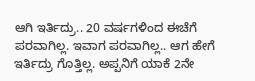ಆಗಿ ಇರ್ತಿದ್ರು.. 20 ವರ್ಷಗಳಿಂದ ಈಚೆಗೆ ಪರವಾಗಿಲ್ಲ. ಇವಾಗ ಪರವಾಗಿಲ್ಲ.. ಆಗ ಹೇಗೆ ಇರ್ತಿದ್ರು ಗೊತ್ತಿಲ್ಲ. ಅಪ್ಪನಿಗೆ ಯಾಕೆ 2ನೇ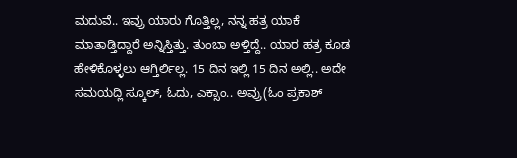ಮದುವೆ.. ಇವ್ರು ಯಾರು ಗೊತ್ತಿಲ್ಲ, ನನ್ನ ಹತ್ರ ಯಾಕೆ ಮಾತಾಡ್ತಿದ್ದಾರೆ ಅನ್ನಿಸ್ತಿತ್ತು. ತುಂಬಾ ಅಳ್ತಿದ್ದೆ.. ಯಾರ ಹತ್ರ ಕೂಡ ಹೇಳಿಕೊಳ್ಳಲು ಆಗ್ತಿರ್ಲಿಲ್ಲ. 15 ದಿನ ಇಲ್ಲಿ 15 ದಿನ ಅಲ್ಲಿ.. ಅದೇ ಸಮಯದ್ಲಿ ಸ್ಕೂಲ್, ಓದು, ಎಕ್ಸಾಂ.. ಅವ್ರು(ಓಂ ಪ್ರಕಾಶ್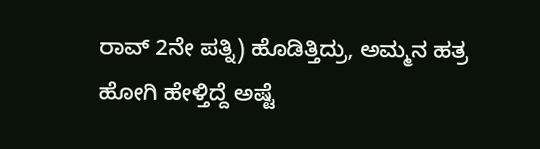ರಾವ್ 2ನೇ ಪತ್ನಿ) ಹೊಡಿತ್ತಿದ್ರು, ಅಮ್ಮನ ಹತ್ರ ಹೋಗಿ ಹೇಳ್ತಿದ್ದೆ ಅಷ್ಟೆ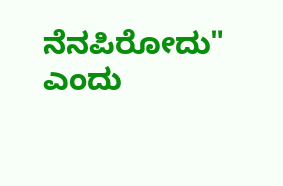ನೆನಪಿರೋದು" ಎಂದು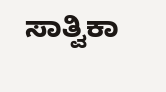ಸಾತ್ವಿಕಾ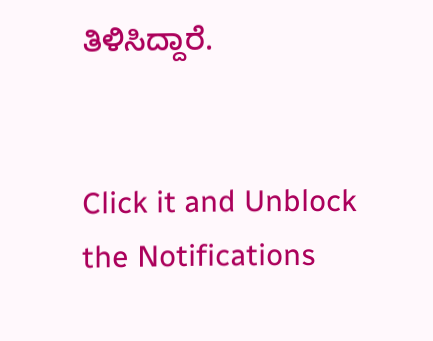ತಿಳಿಸಿದ್ದಾರೆ.


Click it and Unblock the Notifications